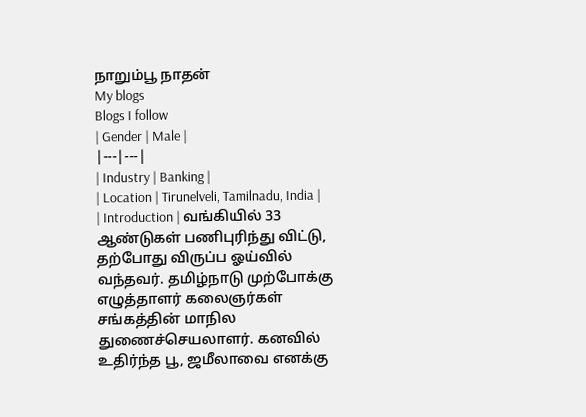நாறும்பூ நாதன்
My blogs
Blogs I follow
| Gender | Male |
|---|---|
| Industry | Banking |
| Location | Tirunelveli, Tamilnadu, India |
| Introduction | வங்கியில் 33 ஆண்டுகள் பணிபுரிந்து விட்டு, தற்போது விருப்ப ஓய்வில் வந்தவர். தமிழ்நாடு முற்போக்கு எழுத்தாளர் கலைஞர்கள் சங்கத்தின் மாநில துணைச்செயலாளர். கனவில் உதிர்ந்த பூ, ஜமீலாவை எனக்கு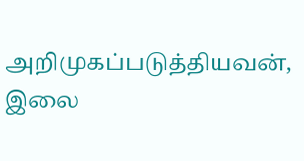அறிமுகப்படுத்தியவன், இலை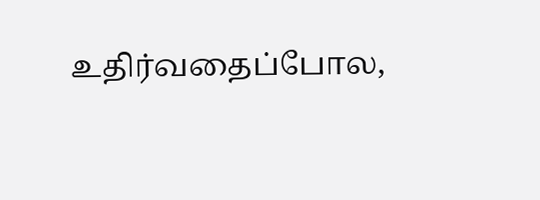உதிர்வதைப்போல,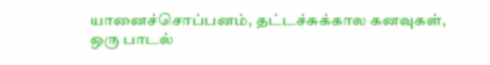யானைச்சொப்பனம், தட்டச்சுக்கால கனவுகள், ஒரு பாடல்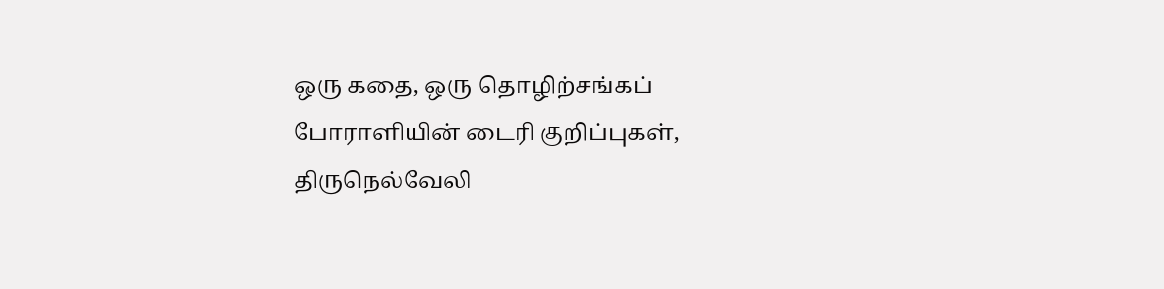ஒரு கதை, ஒரு தொழிற்சங்கப் போராளியின் டைரி குறிப்புகள், திருநெல்வேலி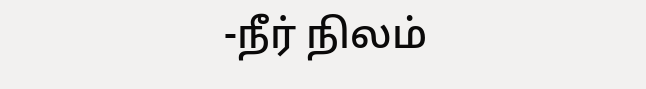-நீர் நிலம்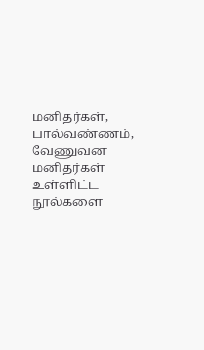மனிதர்கள், பால்வண்ணம், வேணுவன மனிதர்கள் உள்ளிட்ட நூல்களை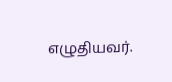எழுதியவர்.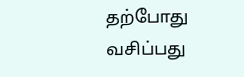தற்போது வசிப்பது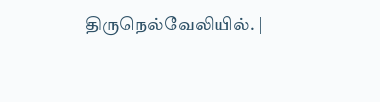திருநெல்வேலியில். |